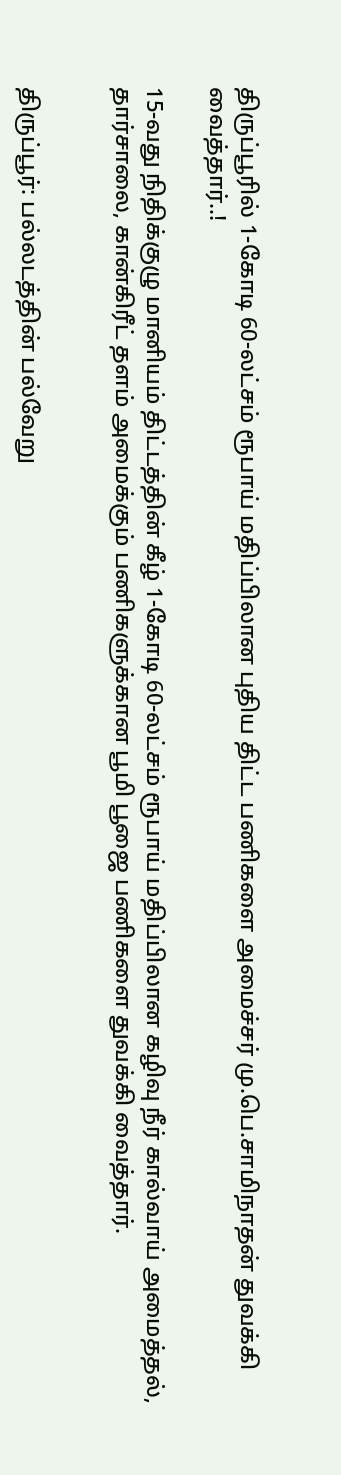திருப்பூரில் 1-கோடி 60-லட்சம் ரூபாய் மதிப்பிலான புதிய திட்ட பணிகளை அமைச்சர் மு.பெ.சாமிநாதன் துவக்கி வைத்தார்..!

15-வது நிதிக்குழு மானியம் திட்டத்தின் கீழ் 1-கோடி 60-லட்சம் ரூபாய் மதிப்பிலான கழிவு நீர் கால்வாய் அமைத்தல், தார்சாலை, கான்கிரீட் தளம் அமைக்கும் பணிகளுக்கான பூமி பூஜை பணிகளை துவக்கி வைத்தார்.


திருப்பூர்: பல்லடத்தின் பல்வேறு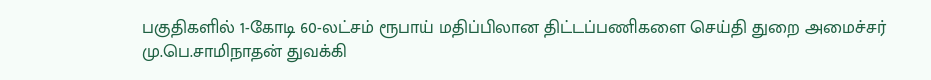பகுதிகளில் 1-கோடி 60-லட்சம் ரூபாய் மதிப்பிலான திட்டப்பணிகளை செய்தி துறை அமைச்சர் மு.பெ.சாமிநாதன் துவக்கி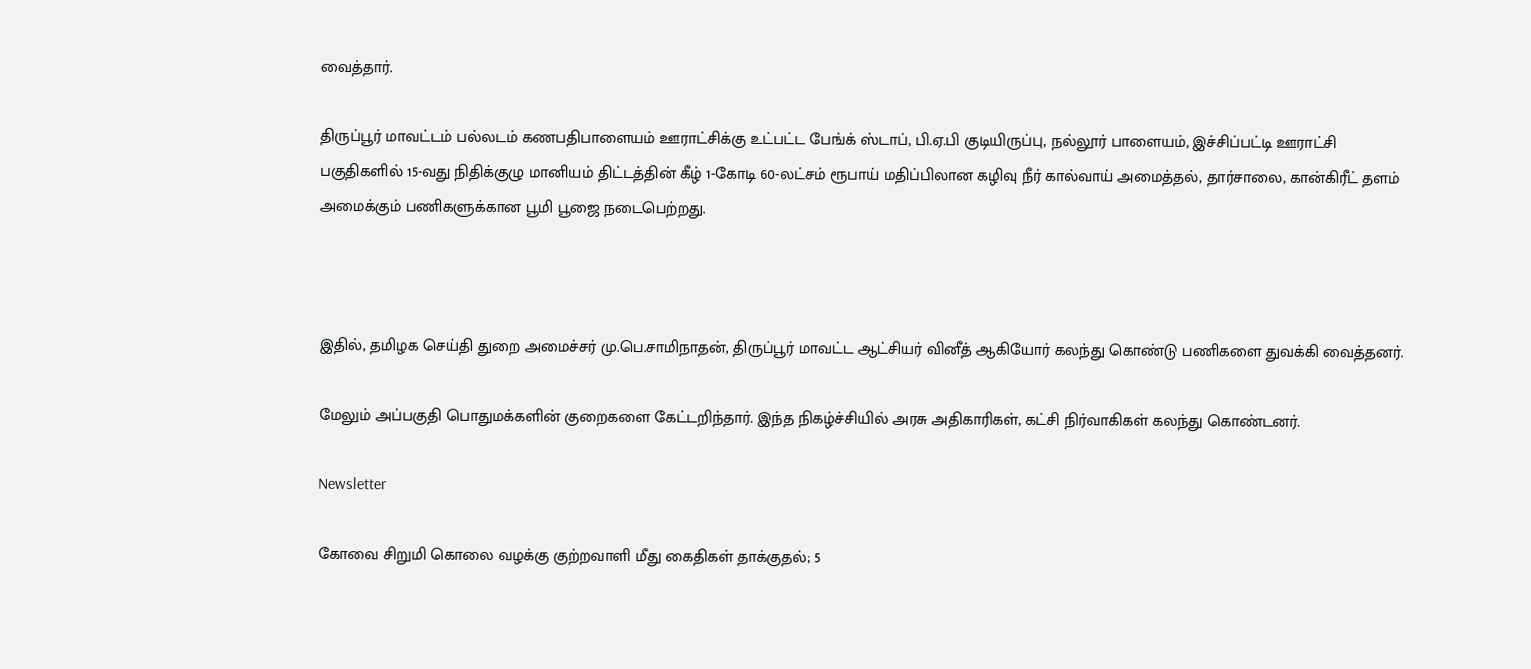வைத்தார்.

திருப்பூர் மாவட்டம் பல்லடம் கணபதிபாளையம் ஊராட்சிக்கு உட்பட்ட பேங்க் ஸ்டாப், பி.ஏ.பி குடியிருப்பு, நல்லூர் பாளையம், இச்சிப்பட்டி ஊராட்சி பகுதிகளில் 15-வது நிதிக்குழு மானியம் திட்டத்தின் கீழ் 1-கோடி 60-லட்சம் ரூபாய் மதிப்பிலான கழிவு நீர் கால்வாய் அமைத்தல், தார்சாலை, கான்கிரீட் தளம் அமைக்கும் பணிகளுக்கான பூமி பூஜை நடைபெற்றது.



இதில், தமிழக செய்தி துறை அமைச்சர் மு.பெ.சாமிநாதன், திருப்பூர் மாவட்ட ஆட்சியர் வினீத் ஆகியோர் கலந்து கொண்டு பணிகளை துவக்கி வைத்தனர்.

மேலும் அப்பகுதி பொதுமக்களின் குறைகளை கேட்டறிந்தார். இந்த நிகழ்ச்சியில் அரசு அதிகாரிகள், கட்சி நிர்வாகிகள் கலந்து கொண்டனர்.

Newsletter

கோவை சிறுமி கொலை வழக்கு குற்றவாளி மீது கைதிகள் தாக்குதல்; 5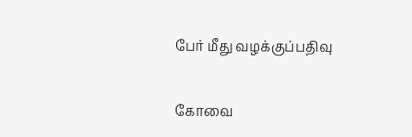பேர் மீது வழக்குப்பதிவு

கோவை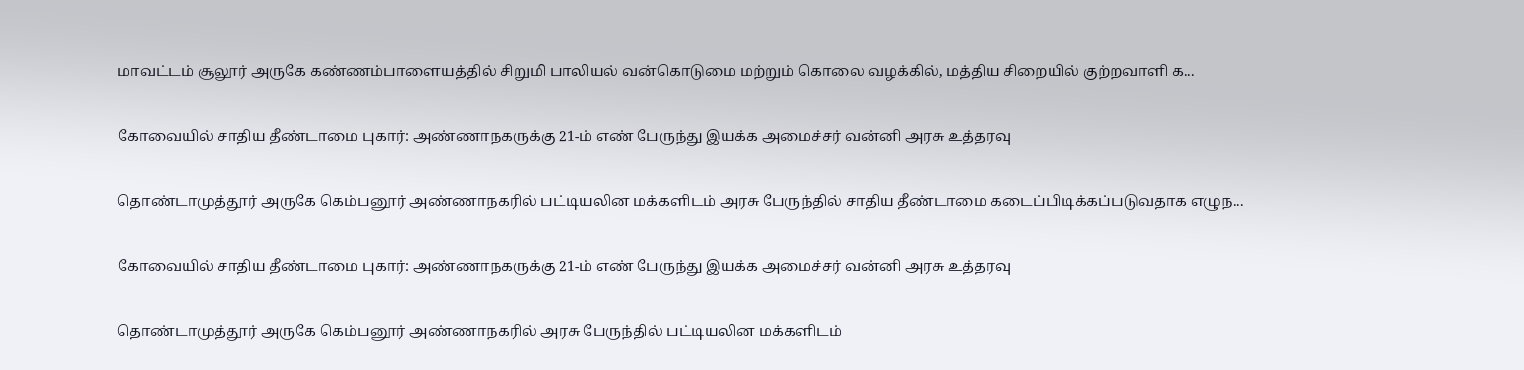மாவட்டம் சூலூர் அருகே கண்ணம்பாளையத்தில் சிறுமி பாலியல் வன்கொடுமை மற்றும் கொலை வழக்கில், மத்திய சிறையில் குற்றவாளி க...

கோவையில் சாதிய தீண்டாமை புகார்: அண்ணாநகருக்கு 21-ம் எண் பேருந்து இயக்க அமைச்சர் வன்னி அரசு உத்தரவு

தொண்டாமுத்தூர் அருகே கெம்பனூர் அண்ணாநகரில் பட்டியலின மக்களிடம் அரசு பேருந்தில் சாதிய தீண்டாமை கடைப்பிடிக்கப்படுவதாக எழுந...

கோவையில் சாதிய தீண்டாமை புகார்: அண்ணாநகருக்கு 21-ம் எண் பேருந்து இயக்க அமைச்சர் வன்னி அரசு உத்தரவு

தொண்டாமுத்தூர் அருகே கெம்பனூர் அண்ணாநகரில் அரசு பேருந்தில் பட்டியலின மக்களிடம்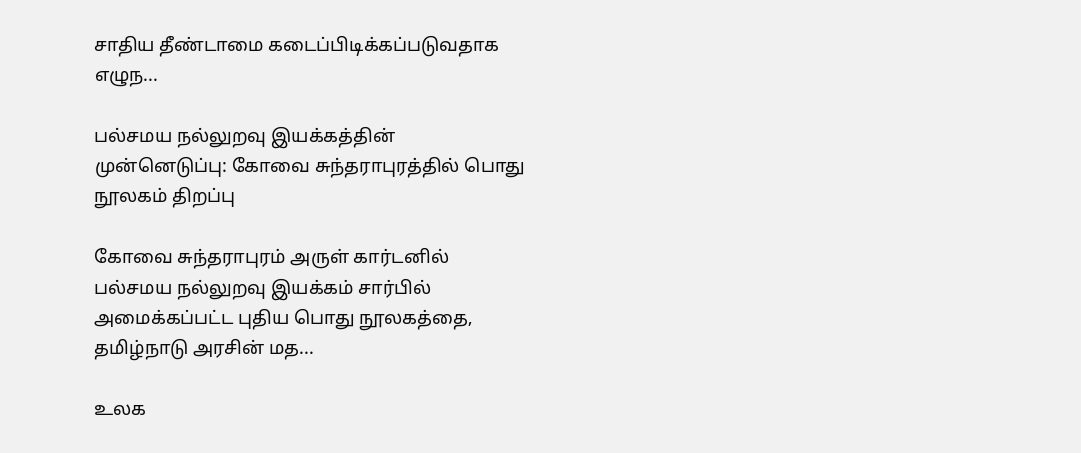சாதிய தீண்டாமை கடைப்பிடிக்கப்படுவதாக எழுந...

பல்சமய நல்லுறவு இயக்கத்தின் முன்னெடுப்பு: கோவை சுந்தராபுரத்தில் பொது நூலகம் திறப்பு

கோவை சுந்தராபுரம் அருள் கார்டனில் பல்சமய நல்லுறவு இயக்கம் சார்பில் அமைக்கப்பட்ட புதிய பொது நூலகத்தை, தமிழ்நாடு அரசின் மத...

உலக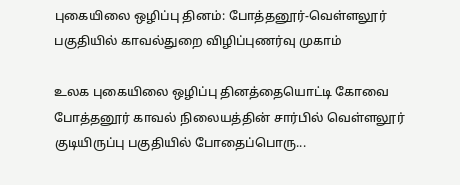புகையிலை ஒழிப்பு தினம்: போத்தனூர்-வெள்ளலூர் பகுதியில் காவல்துறை விழிப்புணர்வு முகாம்

உலக புகையிலை ஒழிப்பு தினத்தையொட்டி கோவை போத்தனூர் காவல் நிலையத்தின் சார்பில் வெள்ளலூர் குடியிருப்பு பகுதியில் போதைப்பொரு...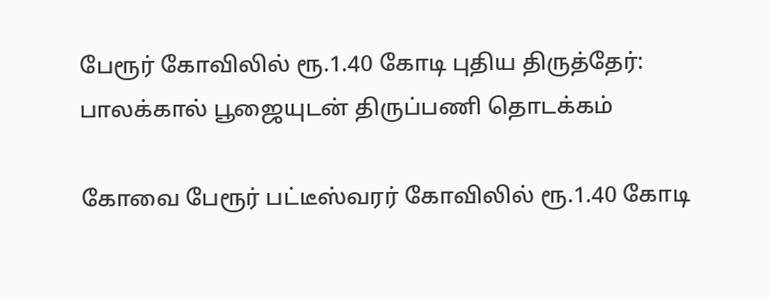பேரூர் கோவிலில் ரூ.1.40 கோடி புதிய திருத்தேர்: பாலக்கால் பூஜையுடன் திருப்பணி தொடக்கம்

கோவை பேரூர் பட்டீஸ்வரர் கோவிலில் ரூ.1.40 கோடி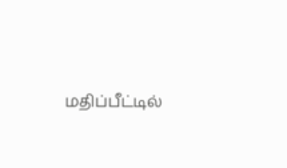மதிப்பீட்டில்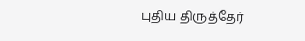புதிய திருத்தேர்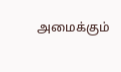அமைக்கும்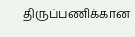திருப்பணிக்கான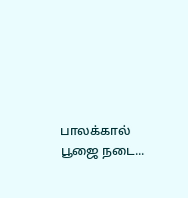பாலக்கால் பூஜை நடை...